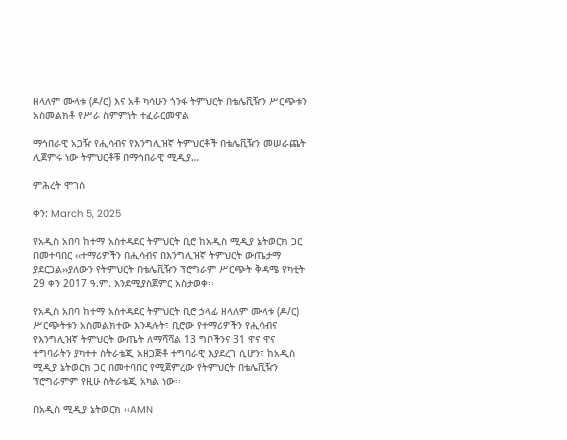ዘላለም ሙላቱ (ዶ/ር) እና አቶ ካሳሁን ጎንፋ ትምህርት በቴሌቪዥን ሥርጭቱን አስመልክቶ የሥራ ስምምነት ተፈራርመዋል

ማኅበራዊ አጋዥ የሒሳብና የእንግሊዝኛ ትምህርቶች በቴሌቪዥን መሠራጨት ሊጀምሩ ነው ትምህርቶቹ በማኅበራዊ ሚዲያ…

ምሕረት ሞገስ

ቀን: March 5, 2025

የአዲስ አበባ ከተማ አስተዳደር ትምህርት ቢሮ ከአዲስ ሚዲያ ኔትወርክ ጋር በመተባበር ‹‹ተማሪዎችን በሒሳብና በእንግሊዝኛ ትምህርት ውጤታማ ያደርጋል››ያለውን የትምህርት በቴሌቪዥን ፕሮግራም ሥርጭት ቅዳሜ የካቲት 29 ቀን 2017 ዓ.ም. እንደሚያስጀምር አስታወቀ፡፡

የአዲስ አበባ ከተማ አስተዳደር ትምህርት ቢሮ ኃላፊ ዘላለም ሙላቱ (ዶ/ር) ሥርጭትቱን አስመልክተው እንዳሉት፣ ቢሮው የተማሪዎችን የሒሳብና የእንግሊዝኛ ትምህርት ውጤት ለማሻሻል 13 ግቦችንና 31 ዋና ዋና ተግባራትን ያካተተ ስትራቴጂ አዘጋጅቶ ተግባራዊ እያደረገ ሲሆን፣ ከአዲስ ሚዲያ ኔትወርክ ጋር በመተባበር የሚጀምረው የትምህርት በቴሌቪዥን ፕሮግራምም የዚሁ ስትራቴጂ አካል ነው፡፡

በአዲስ ሚዲያ ኔትወርክ ‹‹AMN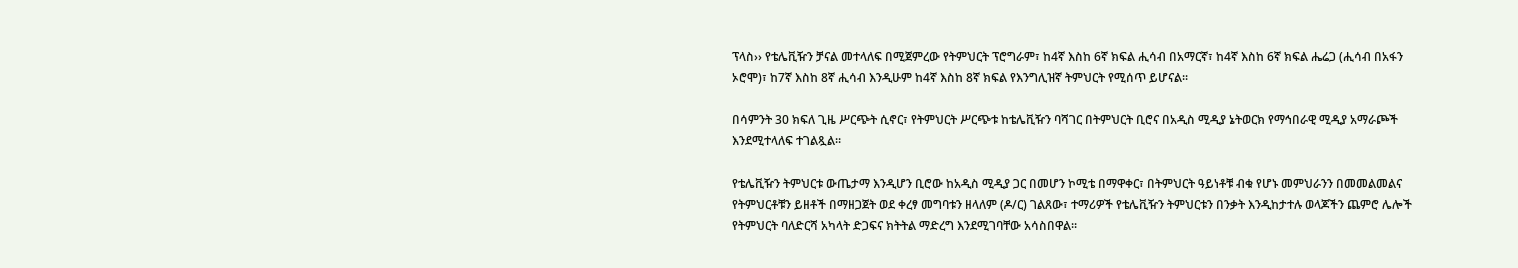ፕላስ›› የቴሌቪዥን ቻናል መተላለፍ በሚጀምረው የትምህርት ፕሮግራም፣ ከ4ኛ እስከ 6ኛ ክፍል ሒሳብ በአማርኛ፣ ከ4ኛ እስከ 6ኛ ክፍል ሔሬጋ (ሒሳብ በአፋን ኦሮሞ)፣ ከ7ኛ እስከ 8ኛ ሒሳብ እንዲሁም ከ4ኛ እስከ 8ኛ ክፍል የእንግሊዝኛ ትምህርት የሚሰጥ ይሆናል፡፡

በሳምንት 30 ክፍለ ጊዜ ሥርጭት ሲኖር፣ የትምህርት ሥርጭቱ ከቴሌቪዥን ባሻገር በትምህርት ቢሮና በአዲስ ሚዲያ ኔትወርክ የማኅበራዊ ሚዲያ አማራጮች እንደሚተላለፍ ተገልጿል።

የቴሌቪዥን ትምህርቱ ውጤታማ እንዲሆን ቢሮው ከአዲስ ሚዲያ ጋር በመሆን ኮሚቴ በማዋቀር፣ በትምህርት ዓይነቶቹ ብቁ የሆኑ መምህራንን በመመልመልና የትምህርቶቹን ይዘቶች በማዘጋጀት ወደ ቀረፃ መግባቱን ዘላለም (ዶ/ር) ገልጸው፣ ተማሪዎች የቴሌቪዥን ትምህርቱን በንቃት እንዲከታተሉ ወላጆችን ጨምሮ ሌሎች የትምህርት ባለድርሻ አካላት ድጋፍና ክትትል ማድረግ እንደሚገባቸው አሳስበዋል፡፡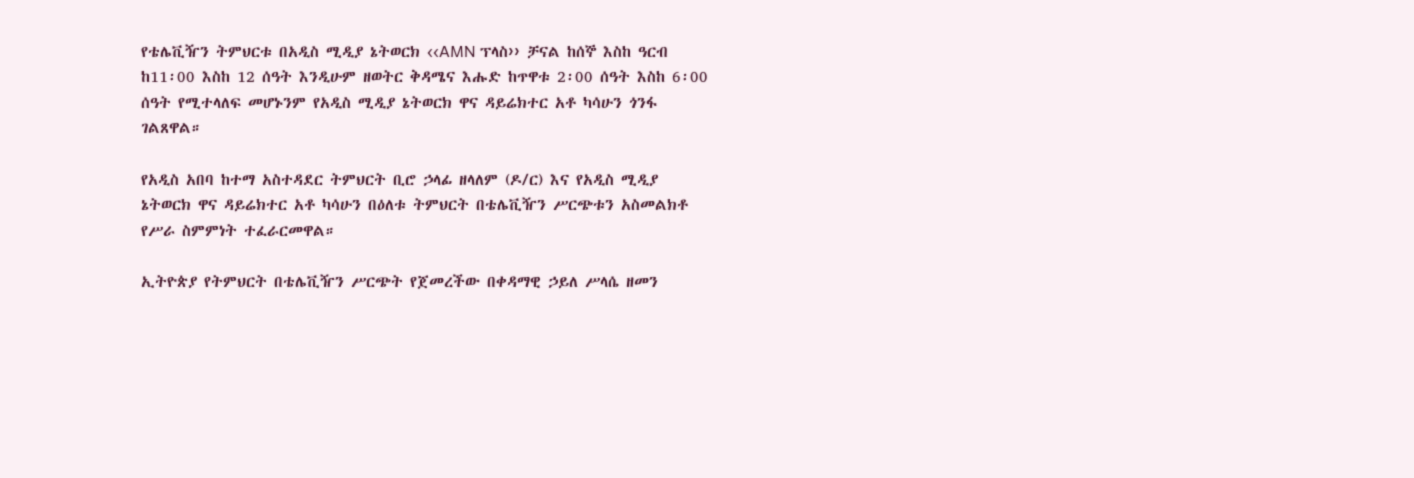የቴሌቪዥን ትምህርቱ በአዲስ ሚዲያ ኔትወርክ ‹‹AMN ፕላስ›› ቻናል ከሰኞ እስከ ዓርብ ከ11፡00 እስከ 12 ሰዓት እንዲሁም ዘወትር ቅዳሜና እሑድ ከጥዋቱ 2፡00 ሰዓት እስከ 6፡00 ሰዓት የሚተላለፍ መሆኑንም የአዲስ ሚዲያ ኔትወርክ ዋና ዳይሬክተር አቶ ካሳሁን ጎንፋ ገልጸዋል።

የአዲስ አበባ ከተማ አስተዳደር ትምህርት ቢሮ ኃላፊ ዘላለም (ዶ/ር) እና የአዲስ ሚዲያ ኔትወርክ ዋና ዳይሬክተር አቶ ካሳሁን በዕለቱ ትምህርት በቴሌቪዥን ሥርጭቱን አስመልክቶ የሥራ ስምምነት ተፈራርመዋል።

ኢትዮጵያ የትምህርት በቴሌቪዥን ሥርጭት የጀመረችው በቀዳማዊ ኃይለ ሥላሴ ዘመን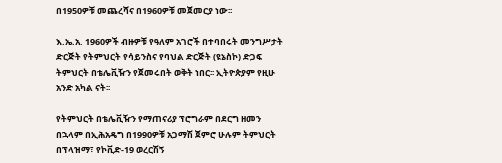በ1950ዎቹ መጨረሻና በ1960ዎቹ መጀመርያ ነው፡፡

እ.ኤ.አ. 1960ዎች ብዙዎቹ የዓለም አገሮች በተባበሩት መንግሥታት ድርጅት የትምህርት የሳይንስና የባህል ድርጅት (ዩኔስኮ) ድጋፍ ትምህርት በቴሌቪዥን የጀመሩበት ወቅት ነበር፡፡ ኢትዮጵያም የዚሁ አንድ አካል ናት፡፡

የትምህርት በቴሌቪዥን የማጠናሪያ ፕሮግራም በደርግ ዘመን በኋላም በኢሕአዴግ በ1990ዎቹ አጋማሽ ጀምሮ ሁሉም ትምህርት በፕላዝማ፣ የኮቪድ-19 ወረርሽኝ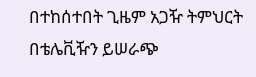በተከሰተበት ጊዜም አጋዥ ትምህርት በቴሌቪዥን ይሠራጭ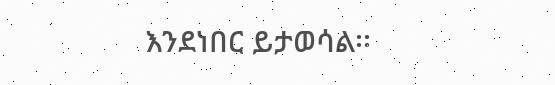እንደነበር ይታወሳል፡፡